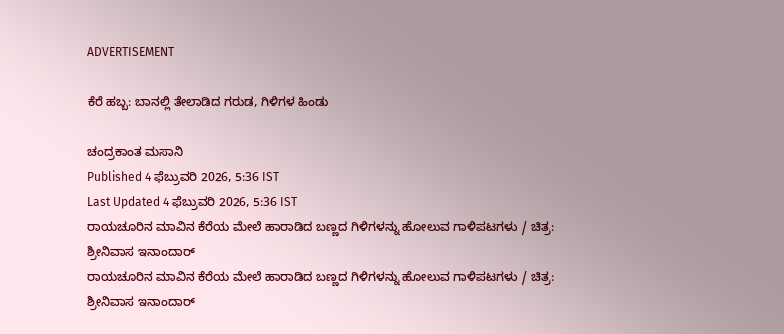ADVERTISEMENT

ಕೆರೆ ಹಬ್ಬ: ಬಾನಲ್ಲಿ ತೇಲಾಡಿದ ಗರುಡ, ಗಿಳಿಗಳ ಹಿಂಡು

ಚಂದ್ರಕಾಂತ ಮಸಾನಿ
Published 4 ಫೆಬ್ರುವರಿ 2026, 5:36 IST
Last Updated 4 ಫೆಬ್ರುವರಿ 2026, 5:36 IST
ರಾಯಚೂರಿನ ಮಾವಿನ ಕೆರೆಯ ಮೇಲೆ ಹಾರಾಡಿದ ಬಣ್ಣದ ಗಿಳಿಗಳನ್ನು ಹೋಲುವ ಗಾಳಿಪಟಗಳು / ಚಿತ್ರ: ಶ್ರೀನಿವಾಸ ಇನಾಂದಾರ್
ರಾಯಚೂರಿನ ಮಾವಿನ ಕೆರೆಯ ಮೇಲೆ ಹಾರಾಡಿದ ಬಣ್ಣದ ಗಿಳಿಗಳನ್ನು ಹೋಲುವ ಗಾಳಿಪಟಗಳು / ಚಿತ್ರ: ಶ್ರೀನಿವಾಸ ಇನಾಂದಾರ್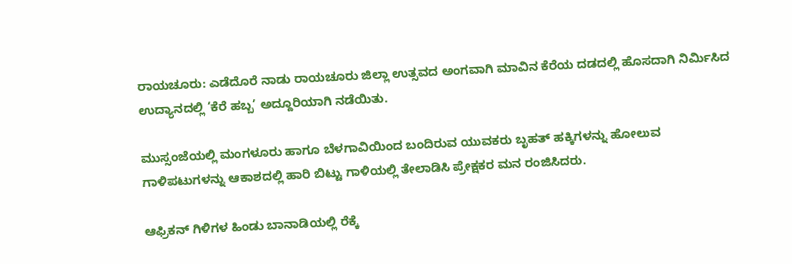ರಾಯಚೂರು: ಎಡೆದೊರೆ ನಾಡು ರಾಯಚೂರು ಜಿಲ್ಲಾ ಉತ್ಸವದ ಅಂಗವಾಗಿ ಮಾವಿನ ಕೆರೆಯ ದಡದಲ್ಲಿ ಹೊಸದಾಗಿ ನಿರ್ಮಿಸಿದ ಉದ್ಯಾನದಲ್ಲಿ ‘ಕೆರೆ ಹಬ್ಬ’ ಅದ್ದೂರಿಯಾಗಿ ನಡೆಯಿತು.

ಮುಸ್ಸಂಜೆಯಲ್ಲಿ ಮಂಗಳೂರು ಹಾಗೂ ಬೆಳಗಾವಿಯಿಂದ ಬಂದಿರುವ ಯುವಕರು ಬೃಹತ್‌ ಹಕ್ಕಿಗಳನ್ನು ಹೋಲುವ ಗಾಳಿಪಟುಗಳನ್ನು ಆಕಾಶದಲ್ಲಿ ಹಾರಿ ಬಿಟ್ಟು ಗಾಳಿಯಲ್ಲಿ ತೇಲಾಡಿಸಿ ಪ್ರೇಕ್ಷಕರ ಮನ ರಂಜಿಸಿದರು.

ಆಫ್ರಿಕನ್‌ ಗಿಳಿಗಳ ಹಿಂಡು ಬಾನಾಡಿಯಲ್ಲಿ ರೆಕ್ಕೆ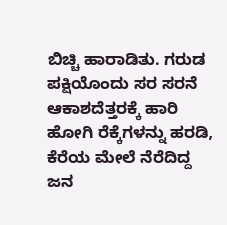ಬಿಚ್ಚಿ ಹಾರಾಡಿತು. ಗರುಡ ಪಕ್ಷಿಯೊಂದು ಸರ ಸರನೆ ಆಕಾಶದೆತ್ತರಕ್ಕೆ ಹಾರಿ ಹೋಗಿ ರೆಕ್ಕೆಗಳನ್ನು ಹರಡಿ, ಕೆರೆಯ ಮೇಲೆ ನೆರೆದಿದ್ದ ಜನ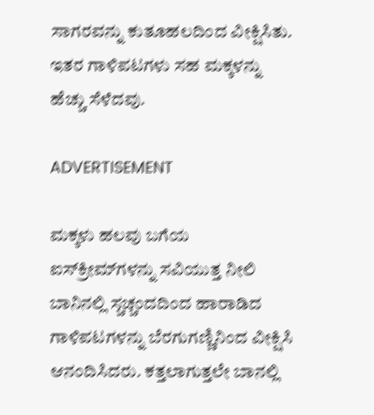ಸಾಗರವನ್ನು ಕುತೂಹಲದಿಂದ ವೀಕ್ಷಿಸಿತು. ಇತರ ಗಾಳಿಪಟಗಳು ಸಹ ಮಕ್ಕಳನ್ನು ಹೆಚ್ಚು ಸೆಳೆದವು.

ADVERTISEMENT

ಮಕ್ಕಳು ಹಲವು ಬಗೆಯ ಐಸ್‌ಕ್ರೀಮ್‌ಗಳನ್ನು ಸವಿಯುತ್ತ ನೀಲಿ ಬಾನಿನಲ್ಲಿ ಸ್ಚಚ್ಚಂದದಿಂದ ಹಾರಾಡಿದ ಗಾಳಿಪಟಗಳನ್ನು ಬೆರಗುಗಣ್ಣಿನಿಂದ ವೀಕ್ಷಿಸಿ ಆನಂದಿಸಿದರು. ಕತ್ತಲಾಗುತ್ತಲೇ ಬಾನಲ್ಲಿ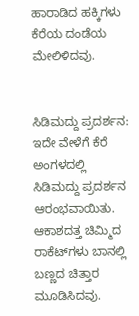ಹಾರಾಡಿದ ಹಕ್ಕಿಗಳು ಕೆರೆಯ ದಂಡೆಯ ಮೇಲಿಳಿದವು.


ಸಿಡಿಮದ್ದು ಪ್ರದರ್ಶನ:
ಇದೇ ವೇಳೆಗೆ ಕೆರೆ ಅಂಗಳದಲ್ಲಿ ಸಿಡಿಮದ್ದು ಪ್ರದರ್ಶನ ಆರಂಭವಾಯಿತು. ಆಕಾಶದತ್ತ ಚಿಮ್ಮಿದ ರಾಕೆಟ್‌ಗಳು ಬಾನಲ್ಲಿ ಬಣ್ಣದ ಚಿತ್ತಾರ ಮೂಡಿಸಿದವು.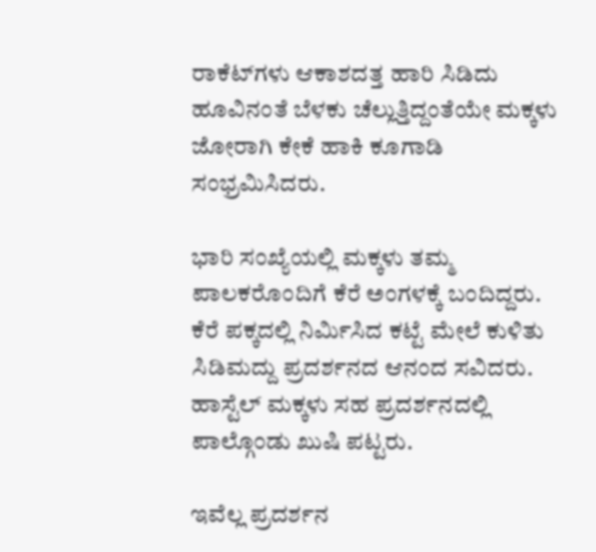ರಾಕೆಟ್‌ಗಳು ಆಕಾಶದತ್ತ ಹಾರಿ ಸಿಡಿದು ಹೂವಿನಂತೆ ಬೆಳಕು ಚೆಲ್ಲುತ್ತಿದ್ದಂತೆಯೇ ಮಕ್ಕಳು ಜೋರಾಗಿ ಕೇಕೆ ಹಾಕಿ ಕೂಗಾಡಿ ಸಂಭ್ರಮಿಸಿದರು.

ಭಾರಿ ಸಂಖ್ಯೆಯಲ್ಲಿ ಮಕ್ಕಳು ತಮ್ಮ ಪಾಲಕರೊಂದಿಗೆ ಕೆರೆ ಅಂಗಳಕ್ಕೆ ಬಂದಿದ್ದರು. ಕೆರೆ ಪಕ್ಕದಲ್ಲಿ ನಿರ್ಮಿಸಿದ ಕಟ್ಟೆ ಮೇಲೆ ಕುಳಿತು ಸಿಡಿಮದ್ದು ಪ್ರದರ್ಶನದ ಆನಂದ ಸವಿದರು. ಹಾಸ್ಟೆಲ್‌ ಮಕ್ಕಳು ಸಹ ಪ್ರದರ್ಶನದಲ್ಲಿ ಪಾಲ್ಗೊಂಡು ಖುಷಿ ಪಟ್ಟರು.

ಇವೆಲ್ಲ ಪ್ರದರ್ಶನ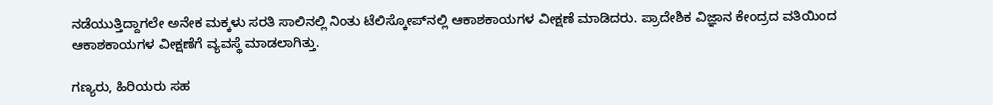ನಡೆಯುತ್ತಿದ್ದಾಗಲೇ ಅನೇಕ ಮಕ್ಕಳು ಸರತಿ ಸಾಲಿನಲ್ಲಿ ನಿಂತು ಟೆಲಿಸ್ಕೋಪ್‌ನಲ್ಲಿ ಆಕಾಶಕಾಯಗಳ ವೀಕ್ಷಣೆ ಮಾಡಿದರು. ಪ್ರಾದೇಶಿಕ ವಿಜ್ಞಾನ ಕೇಂದ್ರದ ವತಿಯಿಂದ ಆಕಾಶಕಾಯಗಳ ವೀಕ್ಷಣೆಗೆ ವ್ಯವಸ್ಥೆ ಮಾಡಲಾಗಿತ್ತು.

ಗಣ್ಯರು, ಹಿರಿಯರು ಸಹ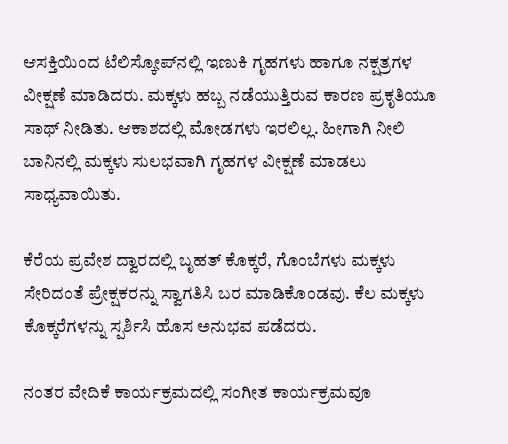ಆಸಕ್ತಿಯಿಂದ ಟೆಲಿಸ್ಕೋಪ್‌ನಲ್ಲಿ ಇಣುಕಿ ಗೃಹಗಳು ಹಾಗೂ ನಕ್ಷತ್ರಗಳ ವೀಕ್ಷಣೆ ಮಾಡಿದರು. ಮಕ್ಕಳು ಹಬ್ಬ ನಡೆಯುತ್ತಿರುವ ಕಾರಣ ಪ್ರಕೃತಿಯೂ ಸಾಥ್‌ ನೀಡಿತು. ಆಕಾಶದಲ್ಲಿ ಮೋಡಗಳು ಇರಲಿಲ್ಲ. ಹೀಗಾಗಿ ನೀಲಿ ಬಾನಿನಲ್ಲಿ ಮಕ್ಕಳು ಸುಲಭವಾಗಿ ಗೃಹಗಳ ವೀಕ್ಷಣೆ ಮಾಡಲು ಸಾಧ್ಯವಾಯಿತು.

ಕೆರೆಯ ಪ್ರವೇಶ ದ್ವಾರದಲ್ಲಿ ಬೃಹತ್‌ ಕೊಕ್ಕರೆ, ಗೊಂಬೆಗಳು ಮಕ್ಕಳು ಸೇರಿದಂತೆ ಪ್ರೇಕ್ಷಕರನ್ನು ಸ್ವಾಗತಿಸಿ ಬರ ಮಾಡಿಕೊಂಡವು. ಕೆಲ ಮಕ್ಕಳು ಕೊಕ್ಕರೆಗಳನ್ನು ಸ್ಪರ್ಶಿಸಿ ಹೊಸ ಅನುಭವ ಪಡೆದರು.

ನಂತರ ವೇದಿಕೆ ಕಾರ್ಯಕ್ರಮದಲ್ಲಿ ಸಂಗೀತ ಕಾರ್ಯಕ್ರಮವೂ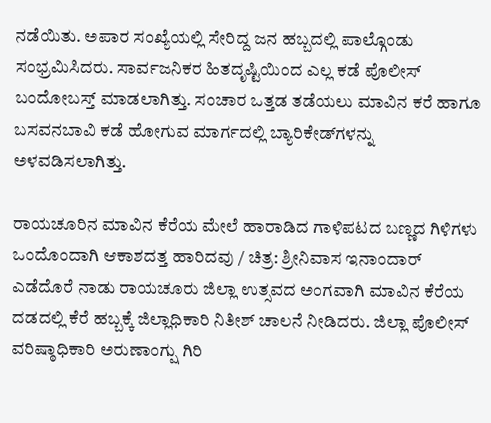ನಡೆಯಿತು. ಅಪಾರ ಸಂಖ್ಯೆಯಲ್ಲಿ ಸೇರಿದ್ದ ಜನ ಹಬ್ಬದಲ್ಲಿ ಪಾಲ್ಗೊಂಡು ಸಂಭ್ರಮಿಸಿದರು. ಸಾರ್ವಜನಿಕರ ಹಿತದೃಷ್ಟಿಯಿಂದ ಎಲ್ಲ ಕಡೆ ಪೊಲೀಸ್‌ ಬಂದೋಬಸ್ತ್‌ ಮಾಡಲಾಗಿತ್ತು. ಸಂಚಾರ ಒತ್ತಡ ತಡೆಯಲು ಮಾವಿನ ಕರೆ ಹಾಗೂ ಬಸವನಬಾವಿ ಕಡೆ ಹೋಗುವ ಮಾರ್ಗದಲ್ಲಿ ಬ್ಯಾರಿಕೇಡ್‌ಗಳನ್ನು ಅಳವಡಿಸಲಾಗಿತ್ತು.

ರಾಯಚೂರಿನ ಮಾವಿನ ಕೆರೆಯ ಮೇಲೆ ಹಾರಾಡಿದ ಗಾಳಿಪಟದ ಬಣ್ಣದ ಗಿಳಿಗಳು ಒಂದೊಂದಾಗಿ ಆಕಾಶದತ್ತ ಹಾರಿದವು / ಚಿತ್ರ: ಶ್ರೀನಿವಾಸ ಇನಾಂದಾರ್
ಎಡೆದೊರೆ ನಾಡು ರಾಯಚೂರು ಜಿಲ್ಲಾ ಉತ್ಸವದ ಅಂಗವಾಗಿ ಮಾವಿನ ಕೆರೆಯ ದಡದಲ್ಲಿ ಕೆರೆ ಹಬ್ಬಕ್ಕೆ ಜಿಲ್ಲಾಧಿಕಾರಿ ನಿತೀಶ್‌ ಚಾಲನೆ ನೀಡಿದರು. ಜಿಲ್ಲಾ ಪೊಲೀಸ್‌ ವರಿಷ್ಠಾಧಿಕಾರಿ ಅರುಣಾಂಗ್ಷು ಗಿರಿ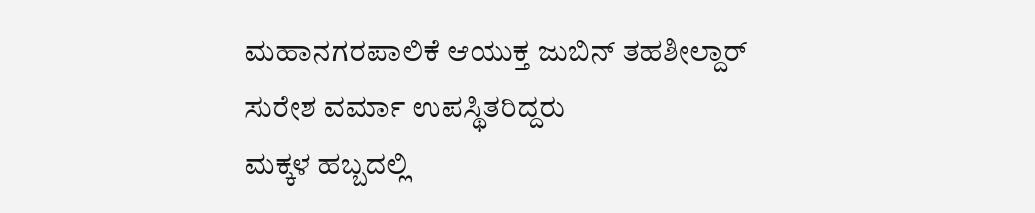ಮಹಾನಗರಪಾಲಿಕೆ ಆಯುಕ್ತ ಜುಬಿನ್‌ ತಹಶೀಲ್ದಾರ್ ಸುರೇಶ ವರ್ಮಾ ಉಪಸ್ಥಿತರಿದ್ದರು
ಮಕ್ಕಳ ಹಬ್ಬದಲ್ಲಿ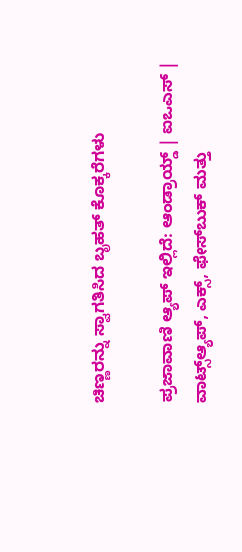ಚಿಣ್ಣರನ್ನು ಸ್ವಾಗತಿಸಿದ ಬೃಹತ್‌ ಕೊಕ್ಕರೆಗಳು

ಪ್ರಜಾವಾಣಿ ಆ್ಯಪ್ ಇಲ್ಲಿದೆ: ಆಂಡ್ರಾಯ್ಡ್ | ಐಒಎಸ್ | ವಾಟ್ಸ್ಆ್ಯಪ್, ಎಕ್ಸ್, ಫೇಸ್‌ಬುಕ್ ಮತ್ತು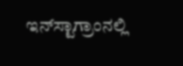ಇನ್‌ಸ್ಟಾಗ್ರಾಂನಲ್ಲಿ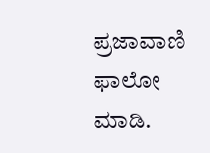ಪ್ರಜಾವಾಣಿ ಫಾಲೋ ಮಾಡಿ.